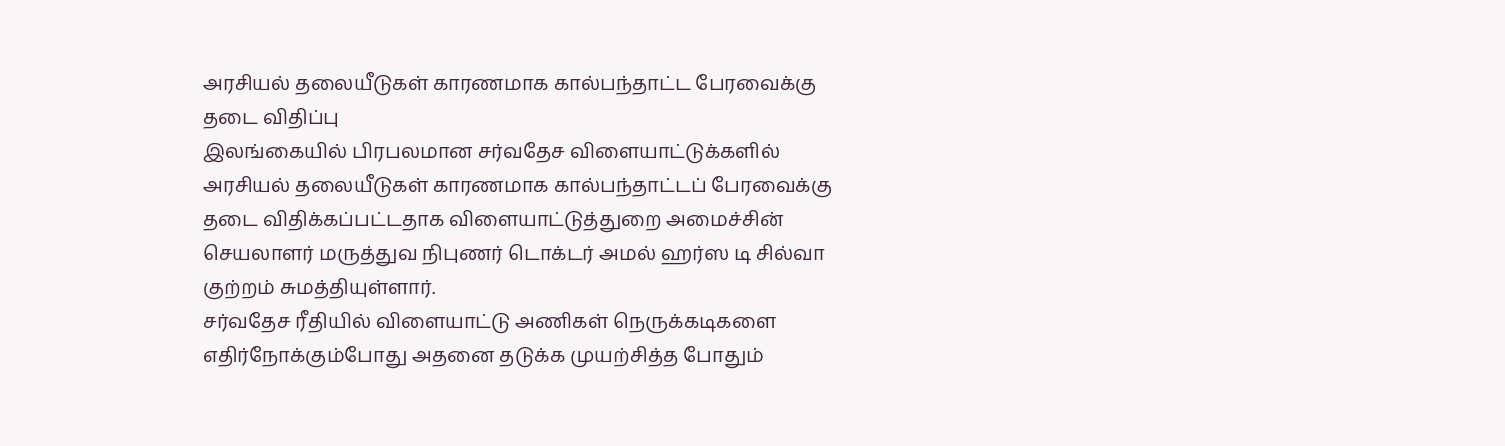அரசியல் தலையீடுகள் காரணமாக கால்பந்தாட்ட பேரவைக்கு தடை விதிப்பு
இலங்கையில் பிரபலமான சர்வதேச விளையாட்டுக்களில் அரசியல் தலையீடுகள் காரணமாக கால்பந்தாட்டப் பேரவைக்கு தடை விதிக்கப்பட்டதாக விளையாட்டுத்துறை அமைச்சின் செயலாளர் மருத்துவ நிபுணர் டொக்டர் அமல் ஹர்ஸ டி சில்வா குற்றம் சுமத்தியுள்ளார்.
சர்வதேச ரீதியில் விளையாட்டு அணிகள் நெருக்கடிகளை எதிர்நோக்கும்போது அதனை தடுக்க முயற்சித்த போதும்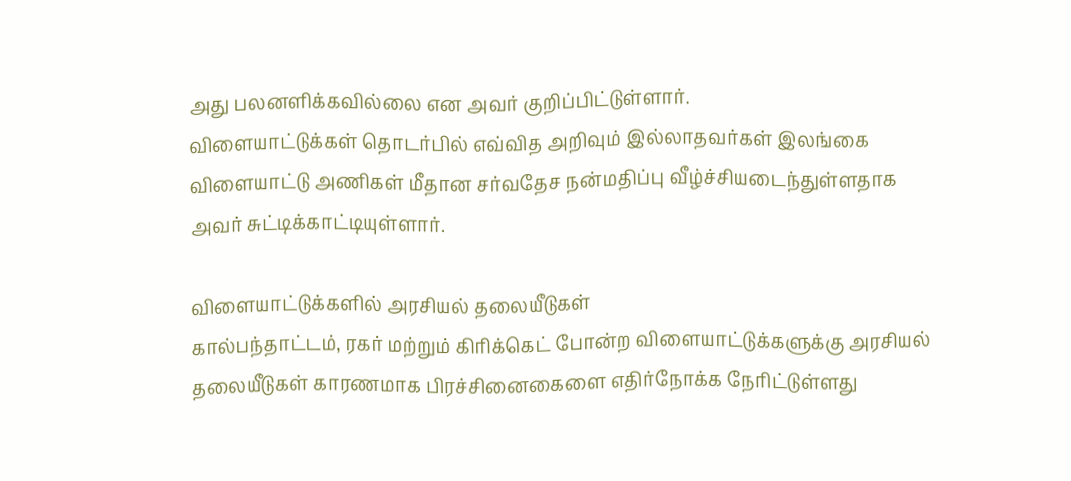அது பலனளிக்கவில்லை என அவர் குறிப்பிட்டுள்ளார்.
விளையாட்டுக்கள் தொடர்பில் எவ்வித அறிவும் இல்லாதவர்கள் இலங்கை விளையாட்டு அணிகள் மீதான சர்வதேச நன்மதிப்பு வீழ்ச்சியடைந்துள்ளதாக அவர் சுட்டிக்காட்டியுள்ளார்.

விளையாட்டுக்களில் அரசியல் தலையீடுகள்
கால்பந்தாட்டம், ரகர் மற்றும் கிரிக்கெட் போன்ற விளையாட்டுக்களுக்கு அரசியல் தலையீடுகள் காரணமாக பிரச்சினைகைளை எதிர்நோக்க நேரிட்டுள்ளது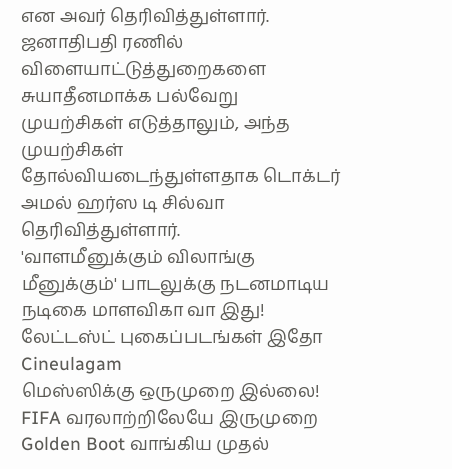என அவர் தெரிவித்துள்ளார்.
ஜனாதிபதி ரணில் விளையாட்டுத்துறைகளை சுயாதீனமாக்க பல்வேறு முயற்சிகள் எடுத்தாலும், அந்த முயற்சிகள் தோல்வியடைந்துள்ளதாக டொக்டர் அமல் ஹர்ஸ டி சில்வா தெரிவித்துள்ளார்.
'வாளமீனுக்கும் விலாங்கு மீனுக்கும்' பாடலுக்கு நடனமாடிய நடிகை மாளவிகா வா இது! லேட்டஸ்ட் புகைப்படங்கள் இதோ Cineulagam
மெஸ்ஸிக்கு ஒருமுறை இல்லை! FIFA வரலாற்றிலேயே இருமுறை Golden Boot வாங்கிய முதல்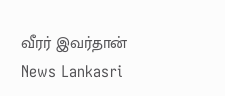வீரர் இவர்தான் News Lankasri